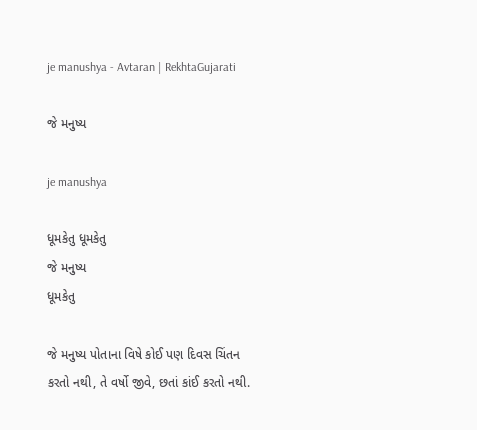je manushya - Avtaran | RekhtaGujarati

જે મનુષ્ય

je manushya

ધૂમકેતુ ધૂમકેતુ
જે મનુષ્ય
ધૂમકેતુ

જે મનુષ્ય પોતાના વિષે કોઈ પણ દિવસ ચિંતન કરતો નથી, તે વર્ષો જીવે, છતાં કાંઈ કરતો નથી.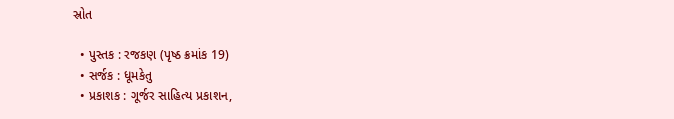સ્રોત

  • પુસ્તક : રજકણ (પૃષ્ઠ ક્રમાંક 19)
  • સર્જક : ધૂમકેતુ
  • પ્રકાશક : ગૂર્જર સાહિત્ય પ્રકાશન,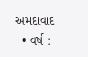અમદાવાદ
  • વર્ષ :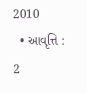2010
  • આવૃત્તિ : 2